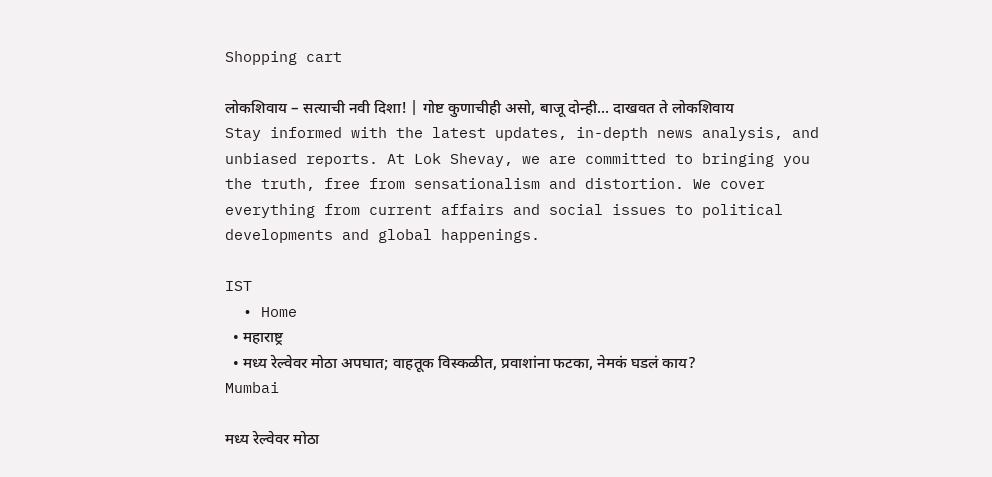Shopping cart

लोकशिवाय – सत्याची नवी दिशा! | गोष्ट कुणाचीही असो, बाजू दोन्ही... दाखवत ते लोकशिवाय Stay informed with the latest updates, in-depth news analysis, and unbiased reports. At Lok Shevay, we are committed to bringing you the truth, free from sensationalism and distortion. We cover everything from current affairs and social issues to political developments and global happenings.

IST
  • Home
  • महाराष्ट्र
  • मध्य रेल्वेवर मोठा अपघात; वाहतूक विस्कळीत, प्रवाशांना फटका, नेमकं घडलं काय?
Mumbai

मध्य रेल्वेवर मोठा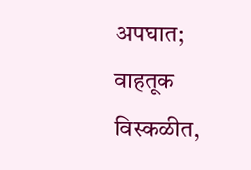अपघात; वाहतूक विस्कळीत,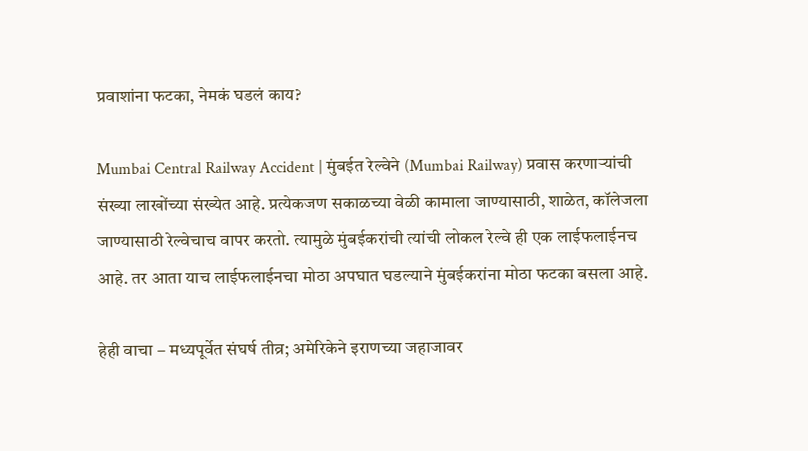प्रवाशांना फटका, नेमकं घडलं काय?

Mumbai Central Railway Accident | मुंबईत रेल्वेने (Mumbai Railway) प्रवास करणाऱ्यांची संख्या लाखोंच्या संख्येत आहे. प्रत्येकजण सकाळच्या वेळी कामाला जाण्यासाठी, शाळेत, कॉलेजला जाण्यासाठी रेल्वेचाच वापर करतो. त्यामुळे मुंबईकरांची त्यांची लोकल रेल्वे ही एक लाईफलाईनच आहे. तर आता याच लाईफलाईनचा मोठा अपघात घडल्याने मुंबईकरांना मोठा फटका बसला आहे.

हेही वाचा – मध्यपूर्वेत संघर्ष तीव्र; अमेरिकेने इराणच्या जहाजावर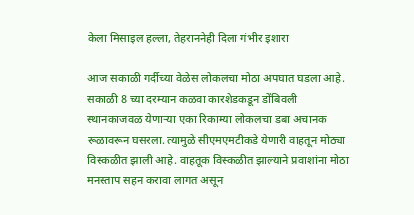केला मिसाइल हल्ला, तेहराननेही दिला गंभीर इशारा

आज सकाळी गर्दीच्या वेळेस लोकलचा मोठा अपघात घडला आहे. सकाळी 8 च्या दरम्यान कळवा कारशेडकडून डोंबिवली स्थानकाजवळ येणाऱ्या एका रिकाम्या लोकलचा डबा अचानक रूळावरून घसरला. त्यामुळे सीएमएमटीकडे येणारी वाहतून मोठ्या विस्कळीत झाली आहे. वाहतूक विस्कळीत झाल्याने प्रवाशांना मोठा मनस्ताप सहन करावा लागत असून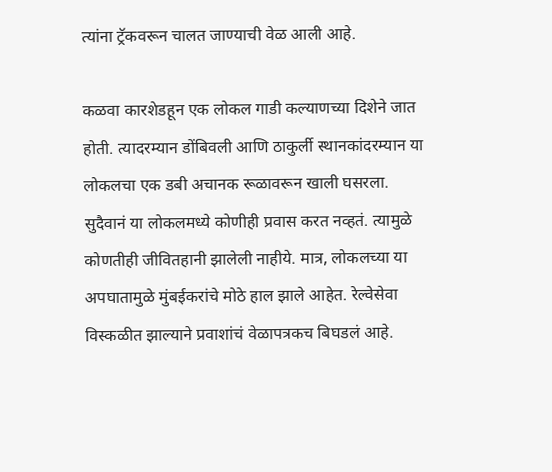त्यांना ट्रॅकवरून चालत जाण्याची वेळ आली आहे.

कळवा कारशेडहून एक लोकल गाडी कल्याणच्या दिशेने जात होती. त्यादरम्यान डोंबिवली आणि ठाकुर्ली स्थानकांदरम्यान या लोकलचा एक डबी अचानक रूळावरून खाली घसरला. सुदैवानं या लोकलमध्ये कोणीही प्रवास करत नव्हतं. त्यामुळे कोणतीही जीवितहानी झालेली नाहीये. मात्र, लोकलच्या या अपघातामुळे मुंबईकरांचे मोठे हाल झाले आहेत. रेल्वेसेवा विस्कळीत झाल्याने प्रवाशांचं वेळापत्रकच बिघडलं आहे.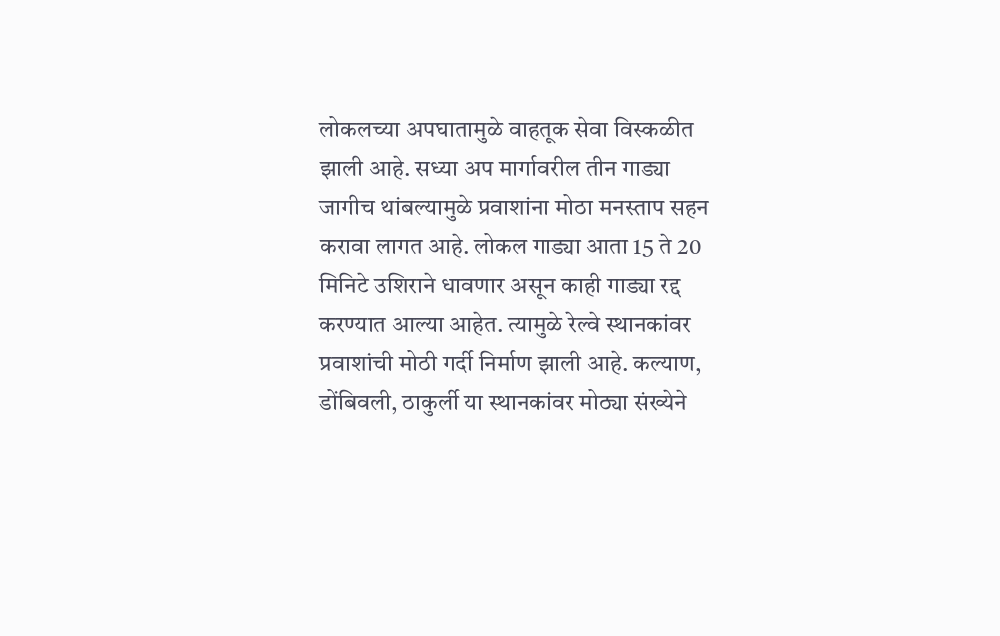लोकलच्या अपघातामुळे वाहतूक सेवा विस्कळीत झाली आहे. सध्या अप मार्गावरील तीन गाड्या जागीच थांबल्यामुळे प्रवाशांना मोठा मनस्ताप सहन करावा लागत आहे. लोकल गाड्या आता 15 ते 20 मिनिटे उशिराने धावणार असून काही गाड्या रद्द करण्यात आल्या आहेत. त्यामुळे रेल्वे स्थानकांवर प्रवाशांची मोठी गर्दी निर्माण झाली आहे. कल्याण, डोंबिवली, ठाकुर्ली या स्थानकांवर मोठ्या संख्येने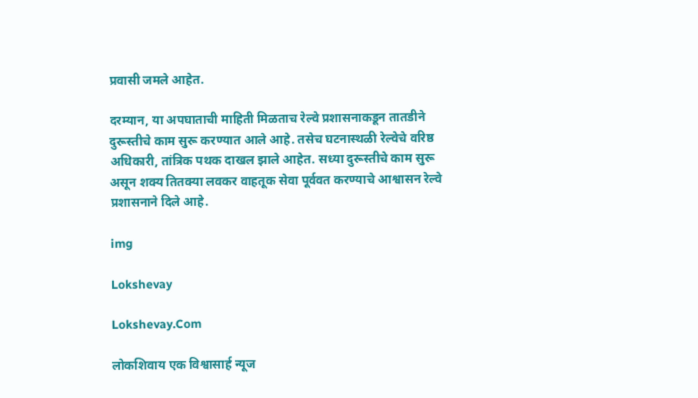प्रवासी जमले आहेत.

दरम्यान, या अपघाताची माहिती मिळताच रेल्वे प्रशासनाकडून तातडीने दुरूस्तीचे काम सुरू करण्यात आले आहे. तसेच घटनास्थळी रेल्वेचे वरिष्ठ अधिकारी, तांत्रिक पथक दाखल झाले आहेत. सध्या दुरूस्तीचे काम सुरू असून शक्य तितक्या लवकर वाहतूक सेवा पूर्ववत करण्याचे आश्वासन रेल्वे प्रशासनाने दिले आहे.

img

Lokshevay

Lokshevay.Com

लोकशिवाय एक विश्वासार्ह न्यूज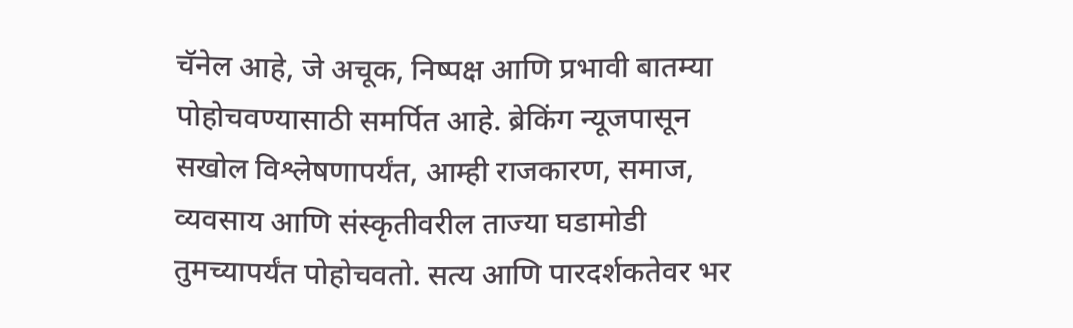चॅनेल आहे, जे अचूक, निष्पक्ष आणि प्रभावी बातम्या पोहोचवण्यासाठी समर्पित आहे. ब्रेकिंग न्यूजपासून सखोल विश्लेषणापर्यंत, आम्ही राजकारण, समाज, व्यवसाय आणि संस्कृतीवरील ताज्या घडामोडी तुमच्यापर्यंत पोहोचवतो. सत्य आणि पारदर्शकतेवर भर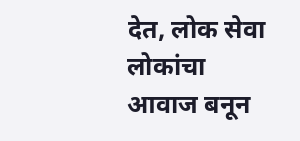देत, लोक सेवा लोकांचा आवाज बनून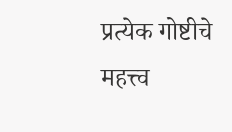प्रत्येक गोष्टीचे महत्त्व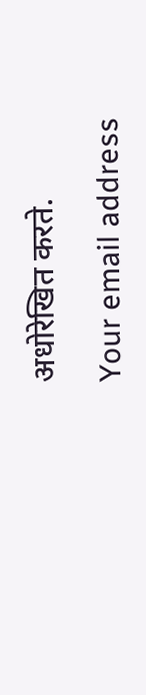अधोरेखित करते.

Your email address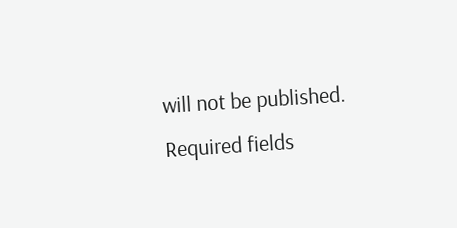will not be published. Required fields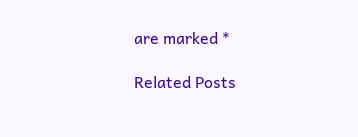are marked *

Related Posts